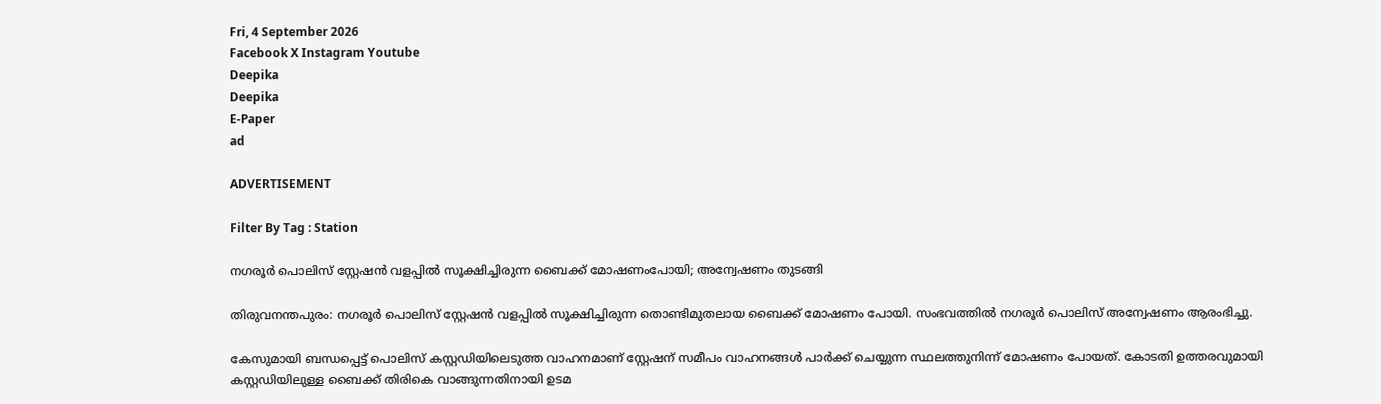Fri, 4 September 2026
Facebook X Instagram Youtube
Deepika
Deepika
E-Paper
ad

ADVERTISEMENT

Filter By Tag : Station

നഗരൂർ പൊലിസ് സ്റ്റേഷൻ വളപ്പിൽ സൂക്ഷിച്ചിരുന്ന ബൈക്ക് മോഷണംപോയി; അന്വേഷണം തുടങ്ങി

തിരുവനന്തപുരം: നഗരൂർ പൊലിസ് സ്റ്റേഷൻ വളപ്പിൽ സൂക്ഷിച്ചിരുന്ന തൊണ്ടിമുതലായ ബൈക്ക് മോഷണം പോയി. സംഭവത്തിൽ നഗരൂർ പൊലിസ് അന്വേഷണം ആരംഭിച്ചു.

കേസുമായി ബന്ധപ്പെട്ട് പൊലിസ് കസ്റ്റഡിയിലെടുത്ത വാഹനമാണ് സ്റ്റേഷന് സമീപം വാഹനങ്ങൾ പാർക്ക് ചെയ്യുന്ന സ്ഥലത്തുനിന്ന് മോഷണം പോയത്. കോടതി ഉത്തരവുമായി കസ്റ്റഡിയിലുള്ള ബൈക്ക് തിരികെ വാങ്ങുന്നതിനായി ഉടമ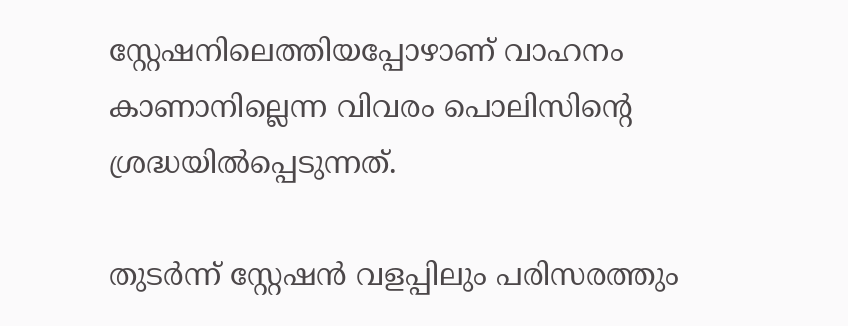സ്റ്റേഷനിലെത്തിയപ്പോഴാണ് വാഹനം കാണാനില്ലെന്ന വിവരം പൊലിസിന്‍റെ ശ്രദ്ധയിൽപ്പെടുന്നത്.

തുടർന്ന് സ്റ്റേഷൻ വളപ്പിലും പരിസരത്തും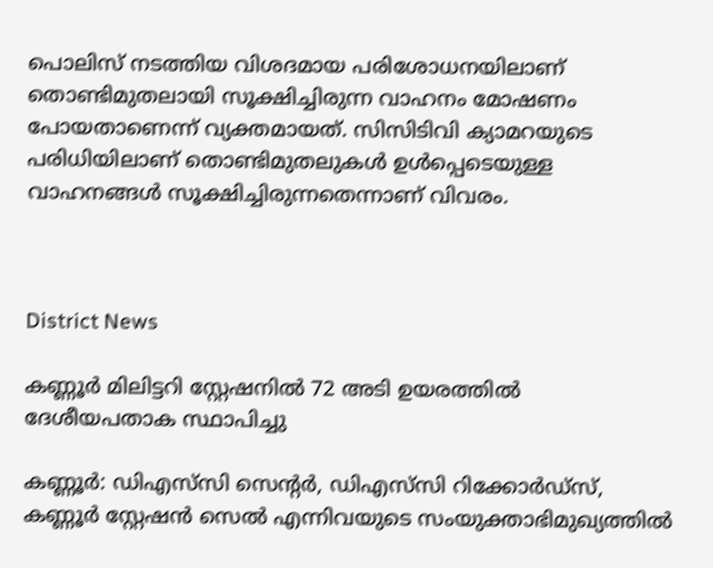പൊലിസ് നടത്തിയ വിശദമായ പരിശോധനയിലാണ് തൊണ്ടിമുതലായി സൂക്ഷിച്ചിരുന്ന വാഹനം മോഷണം പോയതാണെന്ന് വ്യക്തമായത്. സിസിടിവി ക്യാമറയുടെ പരിധിയിലാണ് തൊണ്ടിമുതലുകൾ ഉൾപ്പെടെയുള്ള വാഹനങ്ങൾ സൂക്ഷിച്ചിരുന്നതെന്നാണ് വിവരം.



District News

കണ്ണൂർ മിലിട്ടറി സ്റ്റേഷനിൽ 72 അടി ഉയരത്തിൽ ദേശീയപതാക സ്ഥാപിച്ചു

കണ്ണൂർ: ഡിഎസ്‌സി സെന്‍റർ, ഡിഎസ്‌സി റിക്കോർഡ്സ്, കണ്ണൂർ സ്റ്റേഷൻ സെൽ എന്നിവയുടെ സംയുക്താഭിമുഖ്യത്തിൽ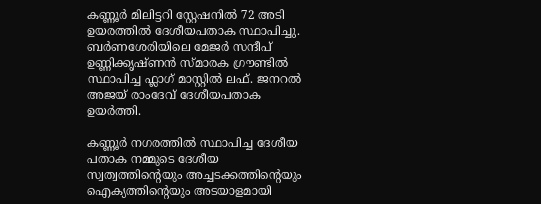കണ്ണൂർ മിലിട്ടറി സ്റ്റേഷനിൽ 72 അടി ഉയരത്തിൽ ദേശീയപതാക സ്ഥാപിച്ചു. ബർണശേരിയിലെ മേജർ സന്ദീപ് ഉണ്ണിക്കൃഷ്ണൻ സ്മാരക ഗ്രൗണ്ടിൽ സ്ഥാപിച്ച ഫ്ലാഗ് മാസ്റ്റിൽ ലഫ്. ജനറൽ അജയ് രാംദേവ് ദേശീയപതാക ഉയർത്തി.

കണ്ണൂർ നഗരത്തിൽ സ്ഥാപിച്ച ദേശീയ പതാക നമ്മുടെ ദേശീയ സ്വത്വത്തിന്‍റെയും അച്ചടക്കത്തിന്‍റെയും ഐക്യത്തിന്‍റെയും അടയാളമായി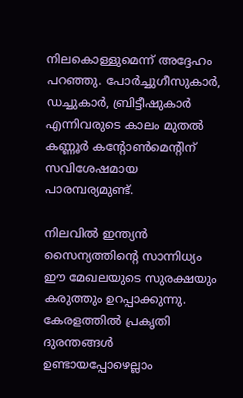നിലകൊള്ളുമെന്ന് അദ്ദേഹം പറഞ്ഞു. പോർച്ചുഗീസുകാർ, ഡച്ചുകാർ, ബ്രിട്ടീഷുകാർ എന്നിവരുടെ കാലം മുതൽ കണ്ണൂർ കന്‍റോൺമെന്‍റിന് സവിശേഷമായ പാരമ്പര്യമുണ്ട്.

നിലവിൽ ഇന്ത്യൻ സൈന്യത്തിന്‍റെ സാന്നിധ്യം ഈ മേഖലയുടെ സുരക്ഷയും കരുത്തും ഉറപ്പാക്കുന്നു. കേരളത്തിൽ പ്രകൃതി ദുരന്തങ്ങൾ ഉണ്ടായപ്പോഴെല്ലാം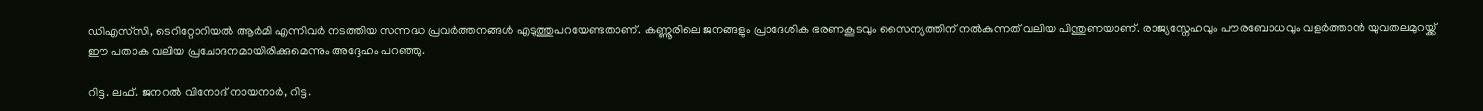ഡിഎസ്‌സി, ടെറിറ്റോറിയൽ ആർമി എന്നിവർ നടത്തിയ സന്നദ്ധ പ്രവർത്തനങ്ങൾ എടുത്തുപറയേണ്ടതാണ്. കണ്ണൂരിലെ ജനങ്ങളും പ്രാദേശിക ഭരണകൂടവും സൈന്യത്തിന് നൽകുന്നത് വലിയ പിന്തുണയാണ്. രാജ്യസ്നേഹവും പൗരബോധവും വളർത്താൻ യുവതലമുറയ്ക്ക് ഈ പതാക വലിയ പ്രചോദനമായിരിക്കുമെന്നും അദ്ദേഹം പറഞ്ഞു.

റിട്ട. ലഫ്. ജനറൽ വിനോദ് നായനാർ, റിട്ട.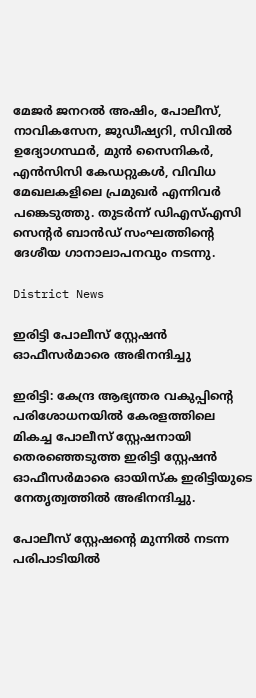മേജർ ജനറൽ അഷിം, പോലീസ്, നാവികസേന, ജുഡീഷ്യറി, സിവിൽ ഉദ്യോഗസ്ഥർ, മുൻ സൈനികർ, എൻസിസി കേഡറ്റുകൾ, വിവിധ മേഖലകളിലെ പ്രമുഖർ എന്നിവർ പങ്കെടുത്തു. തുടർന്ന് ഡിഎസ്എസി സെന്‍റർ ബാൻഡ് സംഘത്തിന്‍റെ ദേശീയ ഗാനാലാപനവും നടന്നു.

District News

ഇരിട്ടി പോലീസ് സ്റ്റേഷന്‍ ഓഫീസര്‍മാരെ അഭിനന്ദിച്ചു

ഇരിട്ടി: കേന്ദ്ര ആഭ്യന്തര വകുപ്പിന്‍റെ പരിശോധനയില്‍ കേരളത്തിലെ മികച്ച പോലീസ് സ്റ്റേഷനായി തെരഞ്ഞെടുത്ത ഇരിട്ടി സ്റ്റേഷന്‍ ഓഫീസര്‍മാരെ ഓയിസ്‌ക ഇരിട്ടിയുടെ നേതൃത്വത്തില്‍ അഭിനന്ദിച്ചു.

പോലീസ് സ്റ്റേഷന്‍റെ മുന്നില്‍ നടന്ന പരിപാടിയില്‍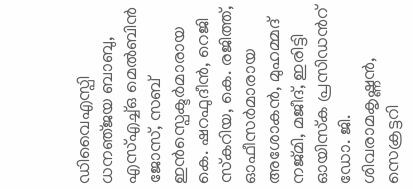ഡിവൈഎസ്പി ധനഞ്‌ജയ ബാബു, എസ്എച്ച്ഒ മെല്‍ബിന്‍ ജോസ്, സബ് ഇന്‍സ്പെക്ടര്‍മാരായ കെ. ഷറഫുദീന്‍, റെജി സ്‌കറിയ, കെ. രജിത്ത്, ഓഫീസര്‍മാരായ അശോകന്‍, മുഹമ്മദ് നജ്മി, മജീദ്, ഇരിട്ടി ഓയിസ്‌ക പ്രസിഡന്‍റ് ഡോ. ജി. ശിവരാമകൃഷ്ണന്‍, സെക്രട്ടറി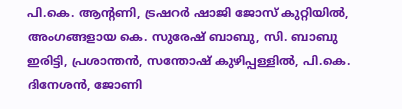പി.കെ. ആന്‍റണി, ട്രഷറര്‍ ഷാജി ജോസ് കുറ്റിയില്‍, അംഗങ്ങളായ കെ. സുരേഷ് ബാബു, സി. ബാബു ഇരിട്ടി, പ്രശാന്തന്‍, സന്തോഷ് കുഴിപ്പള്ളില്‍, പി.കെ. ദിനേശന്‍, ജോണി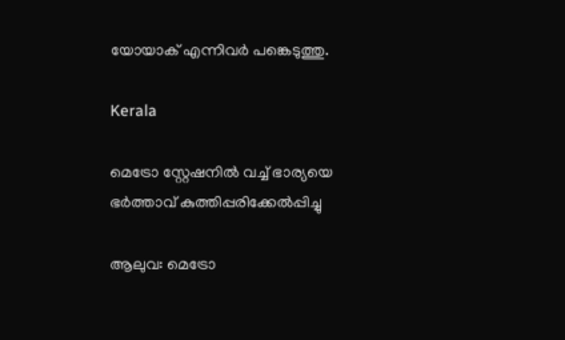യോയാക് എന്നിവര്‍ പങ്കെടുത്തു.

Kerala

മെട്രോ സ്റ്റേഷനിൽ വച്ച് ഭാര്യയെ ഭർത്താവ് കുത്തിപ്പരിക്കേൽപ്പിച്ചു

ആലുവ: മെട്രോ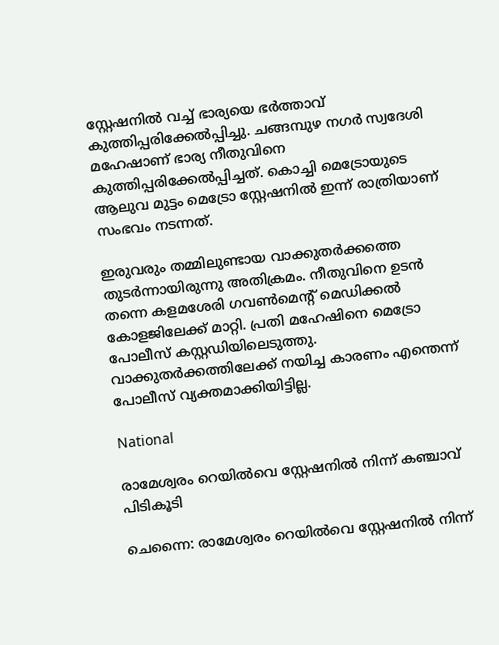സ്റ്റേഷനിൽ വച്ച് ഭാര്യയെ ഭർത്താവ് കുത്തിപ്പരിക്കേൽപ്പിച്ചു. ചങ്ങമ്പുഴ നഗർ സ്വദേശി മഹേഷാണ് ഭാര്യ നീതുവിനെ കുത്തിപ്പരിക്കേൽപ്പിച്ചത്. കൊച്ചി മെട്രോയുടെ ആലുവ മുട്ടം മെട്രോ സ്റ്റേഷനിൽ ഇന്ന് രാത്രിയാണ് സംഭവം നടന്നത്.

ഇരുവരും തമ്മിലുണ്ടായ വാക്കുതർക്കത്തെ തുടർന്നായിരുന്നു അതിക്രമം. നീതുവിനെ ഉടൻ തന്നെ കളമശേരി ഗവൺമെന്‍റ് മെഡിക്കൽ കോളജിലേക്ക് മാറ്റി. പ്രതി മഹേഷിനെ മെട്രോ പോലീസ് കസ്റ്റഡിയിലെടുത്തു. വാക്കുതർക്കത്തിലേക്ക് നയിച്ച കാരണം എന്തെന്ന് പോലീസ് വ്യക്തമാക്കിയിട്ടില്ല.

National

രാമേശ്വരം റെയിൽവെ സ്റ്റേഷനിൽ നിന്ന് കഞ്ചാവ് പിടികൂടി

ചെന്നൈ: രാമേശ്വരം റെയിൽവെ സ്റ്റേഷനിൽ നിന്ന്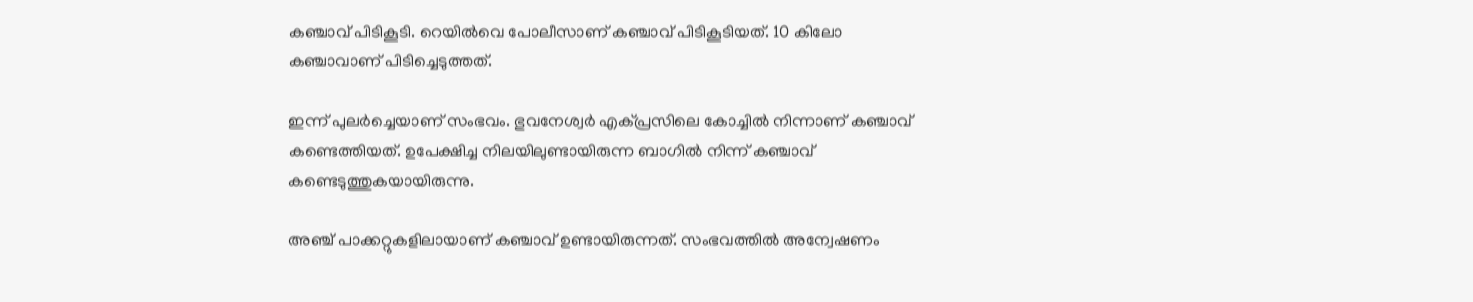കഞ്ചാവ് പിടികൂടി. റെയിൽവെ പോലീസാണ് കഞ്ചാവ് പിടികൂടിയത്. 10 കിലോ കഞ്ചാവാണ് പിടിച്ചെടുത്തത്.

ഇന്ന് പുലർച്ചെയാണ് സംഭവം. ഭുവനേശ്വർ എക്പ്രസിലെ കോച്ചിൽ നിന്നാണ് കഞ്ചാവ് കണ്ടെത്തിയത്. ഉപേക്ഷിച്ച നിലയിലുണ്ടായിരുന്ന ബാഗിൽ നിന്ന് കഞ്ചാവ് കണ്ടെടുത്തുകയായിരുന്നു.

അഞ്ച് പാക്കറ്റുകളിലായാണ് കഞ്ചാവ് ഉണ്ടായിരുന്നത്. സംഭവത്തിൽ അന്വേഷണം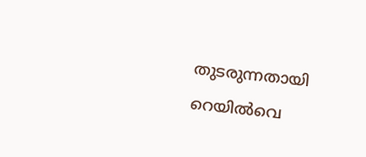തുടരുന്നതായി റെയിൽവെ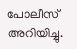പോലീസ് അറിയിച്ചു.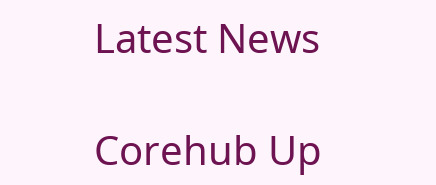Latest News

Corehub Up